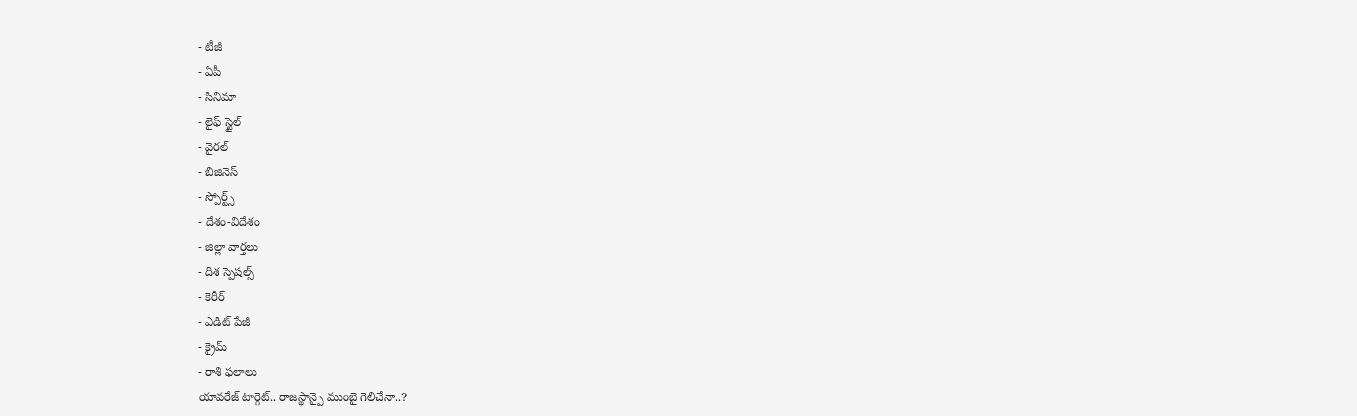- టీజీ
- ఏపీ
- సినిమా
- లైఫ్ స్టైల్
- వైరల్
- బిజినెస్
- స్పోర్ట్స్
- దేశం-విదేశం
- జిల్లా వార్తలు
- దిశ స్పెషల్స్
- కెరీర్
- ఎడిట్ పేజీ
- క్రైమ్
- రాశి ఫలాలు
యావరేజ్ టార్గెట్.. రాజస్థాన్పై ముంబై గెలిచేనా..?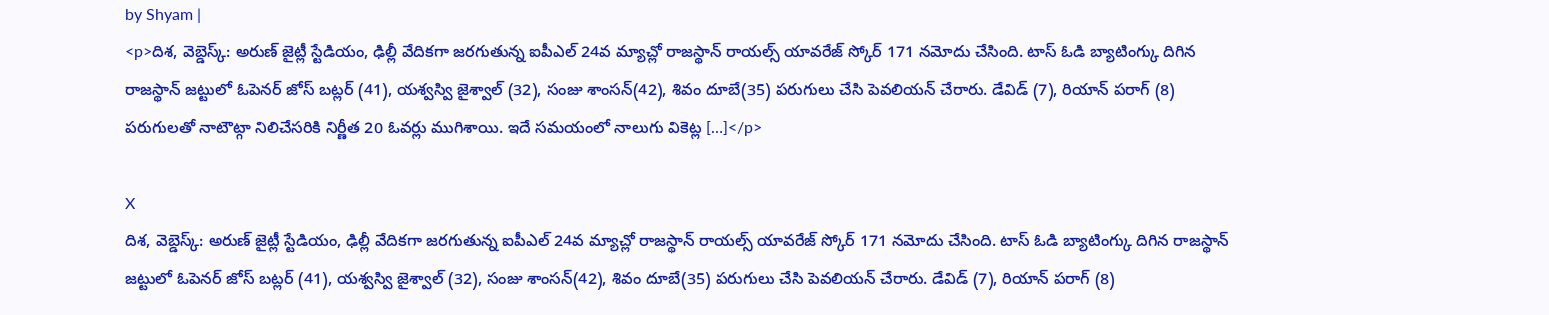by Shyam |
<p>దిశ, వెబ్డెస్క్: అరుణ్ జైట్లీ స్టేడియం, ఢిల్లీ వేదికగా జరగుతున్న ఐపీఎల్ 24వ మ్యాచ్లో రాజస్థాన్ రాయల్స్ యావరేజ్ స్కోర్ 171 నమోదు చేసింది. టాస్ ఓడి బ్యాటింగ్కు దిగిన రాజస్థాన్ జట్టులో ఓపెనర్ జోస్ బట్లర్ (41), యశ్వస్వి జైశ్వాల్ (32), సంజు శాంసన్(42), శివం దూబే(35) పరుగులు చేసి పెవలియన్ చేరారు. డేవిడ్ (7), రియాన్ పరాగ్ (8) పరుగులతో నాటౌట్గా నిలిచేసరికి నిర్ణీత 20 ఓవర్లు ముగిశాయి. ఇదే సమయంలో నాలుగు వికెట్ల […]</p>

X
దిశ, వెబ్డెస్క్: అరుణ్ జైట్లీ స్టేడియం, ఢిల్లీ వేదికగా జరగుతున్న ఐపీఎల్ 24వ మ్యాచ్లో రాజస్థాన్ రాయల్స్ యావరేజ్ స్కోర్ 171 నమోదు చేసింది. టాస్ ఓడి బ్యాటింగ్కు దిగిన రాజస్థాన్ జట్టులో ఓపెనర్ జోస్ బట్లర్ (41), యశ్వస్వి జైశ్వాల్ (32), సంజు శాంసన్(42), శివం దూబే(35) పరుగులు చేసి పెవలియన్ చేరారు. డేవిడ్ (7), రియాన్ పరాగ్ (8)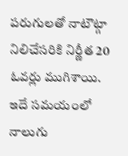పరుగులతో నాటౌట్గా నిలిచేసరికి నిర్ణీత 20 ఓవర్లు ముగిశాయి. ఇదే సమయంలో నాలుగు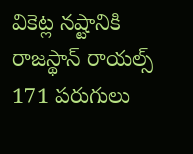వికెట్ల నష్టానికి రాజస్థాన్ రాయల్స్ 171 పరుగులు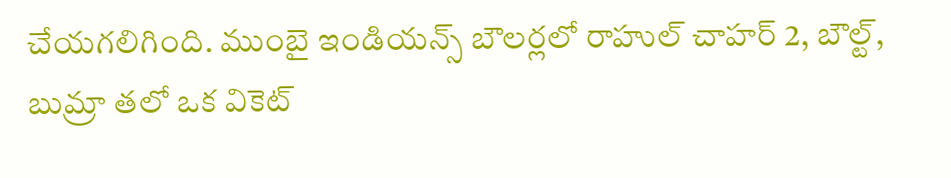చేయగలిగింది. ముంబై ఇండియన్స్ బౌలర్లలో రాహుల్ చాహర్ 2, బౌల్ట్, బుమ్రా తలో ఒక వికెట్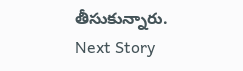తీసుకున్నారు.
Next Story